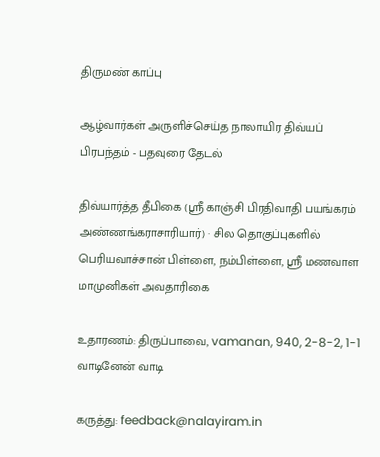திருமண் காப்பு

ஆழ்வார்கள் அருளிச்செய்த நாலாயிர திவ்யப் பிரபந்தம் - பதவுரை தேடல்

திவ்யார்த்த தீபிகை (ஸ்ரீ காஞ்சி பிரதிவாதி பயங்கரம் அண்ணங்கராசாரியார்) · சில தொகுப்புகளில் பெரியவாச்சான் பிள்ளை, நம்பிள்ளை, ஸ்ரீ மணவாள மாமுனிகள் அவதாரிகை

உதாரணம்: திருப்பாவை, vamanan, 940, 2-8-2, 1-1 வாடினேன் வாடி

கருத்து: feedback@nalayiram.in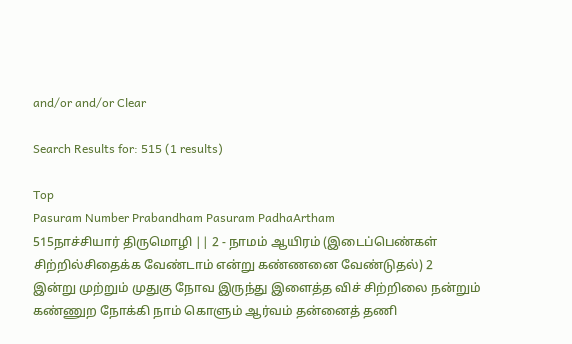and/or and/or Clear

Search Results for: 515 (1 results)

Top
Pasuram Number Prabandham Pasuram PadhaArtham
515நாச்சியார் திருமொழி || 2 - நாமம் ஆயிரம் (இடைப்பெண்கள் சிற்றில்சிதைக்க வேண்டாம் என்று கண்ணனை வேண்டுதல்) 2
இன்று முற்றும் முதுகு நோவ இருந்து இளைத்த விச் சிற்றிலை நன்றும் கண்ணுற நோக்கி நாம் கொளும் ஆர்வம் தன்னைத் தணி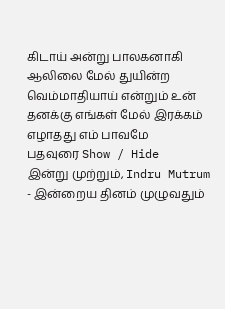கிடாய் அன்று பாலகனாகி ஆலிலை மேல் துயின்ற வெம்மாதியாய் என்றும் உன் தனக்கு எங்கள் மேல் இரக்கம் எழாதது எம் பாவமே
பதவுரை Show / Hide
இன்று முற்றும், Indru Mutrum - இன்றைய தினம் முழுவதும்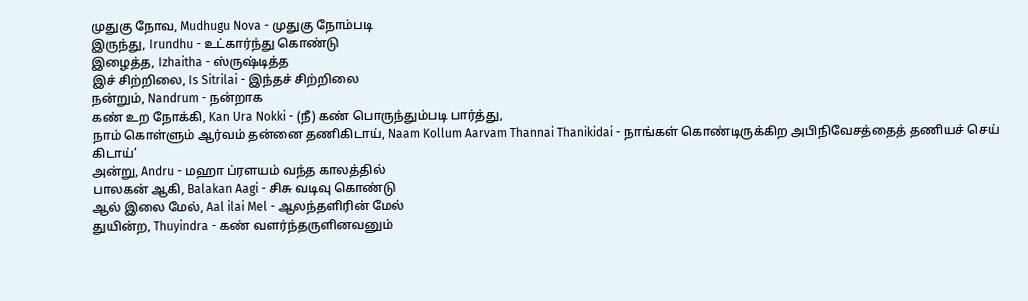முதுகு நோவ, Mudhugu Nova - முதுகு நோம்படி
இருந்து, Irundhu - உட்கார்ந்து கொண்டு
இழைத்த, Izhaitha - ஸ்ருஷ்டித்த
இச் சிற்றிலை, Is Sitrilai - இந்தச் சிற்றிலை
நன்றும், Nandrum - நன்றாக
கண் உற நோக்கி, Kan Ura Nokki - (நீ) கண் பொருந்தும்படி பார்த்து,
நாம் கொள்ளும் ஆர்வம் தன்னை தணிகிடாய், Naam Kollum Aarvam Thannai Thanikidai - நாங்கள் கொண்டிருக்கிற அபிநிவேசத்தைத் தணியச் செய் கிடாய்’
அன்று, Andru - மஹா ப்ரளயம் வந்த காலத்தில்
பாலகன் ஆகி, Balakan Aagi - சிசு வடிவு கொண்டு
ஆல் இலை மேல், Aal ilai Mel - ஆலந்தளிரின் மேல்
துயின்ற, Thuyindra - கண் வளர்ந்தருளினவனும்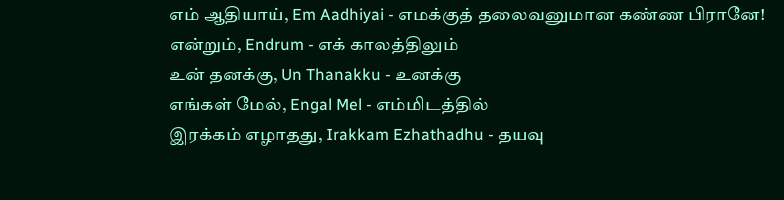எம் ஆதியாய், Em Aadhiyai - எமக்குத் தலைவனுமான கண்ண பிரானே!
என்றும், Endrum - எக் காலத்திலும்
உன் தனக்கு, Un Thanakku - உனக்கு
எங்கள் மேல், Engal Mel - எம்மிடத்தில்
இரக்கம் எழாதது, Irakkam Ezhathadhu - தயவு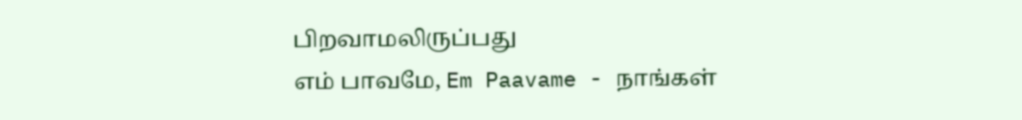பிறவாமலிருப்பது
எம் பாவமே, Em Paavame - நாங்கள்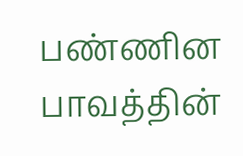பண்ணின பாவத்தின்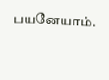பயனேயாம்.